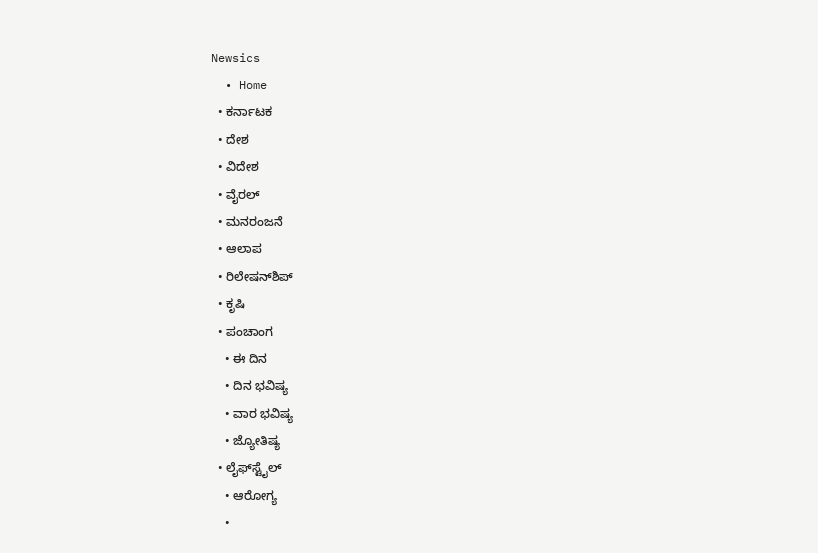Newsics
  • Home
  • ಕರ್ನಾಟಕ
  • ದೇಶ
  • ವಿದೇಶ
  • ವೈರಲ್
  • ಮನರಂಜನೆ
  • ಆಲಾಪ
  • ರಿಲೇಷನ್‌ಶಿಪ್
  • ಕೃಷಿ
  • ಪಂಚಾಂಗ
    • ಈ ದಿನ
    • ದಿನ ಭವಿಷ್ಯ
    • ವಾರ ಭವಿಷ್ಯ
    • ಜ್ಯೋತಿಷ್ಯ
  • ಲೈಫ್‌ಸ್ಟೈಲ್
    • ಆರೋಗ್ಯ
    •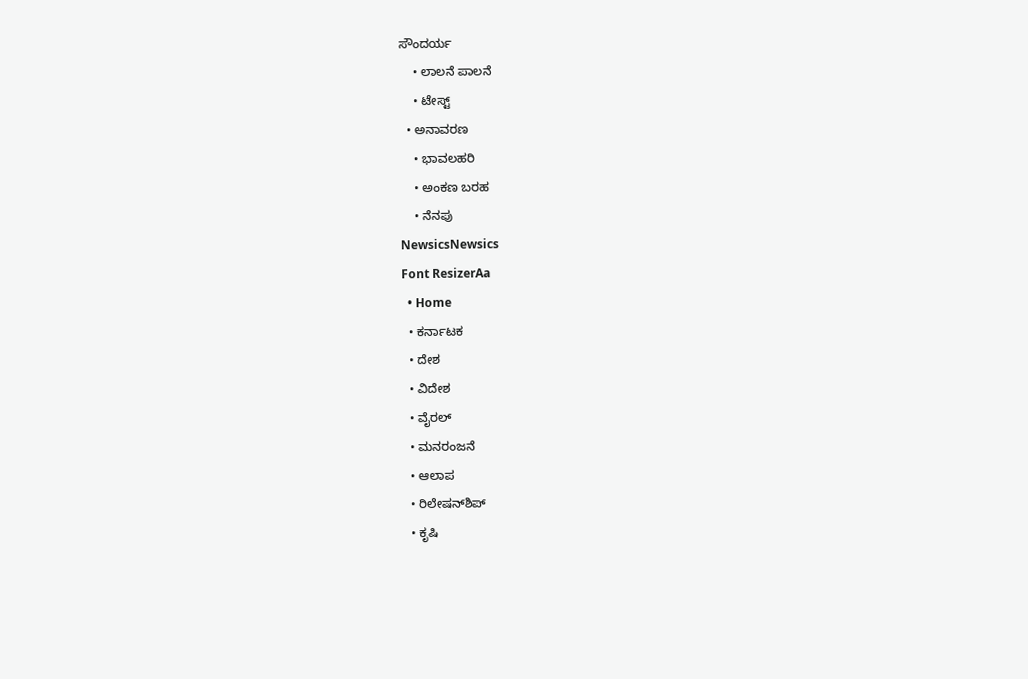ಸೌಂದರ್ಯ
    • ಲಾಲನೆ ಪಾಲನೆ
    • ಟೇಸ್ಟ್
  • ಅನಾವರಣ
    • ಭಾವಲಹರಿ
    • ಅಂಕಣ ಬರಹ
    • ನೆನಪು
NewsicsNewsics
Font ResizerAa
  • Home
  • ಕರ್ನಾಟಕ
  • ದೇಶ
  • ವಿದೇಶ
  • ವೈರಲ್
  • ಮನರಂಜನೆ
  • ಆಲಾಪ
  • ರಿಲೇಷನ್‌ಶಿಪ್
  • ಕೃಷಿ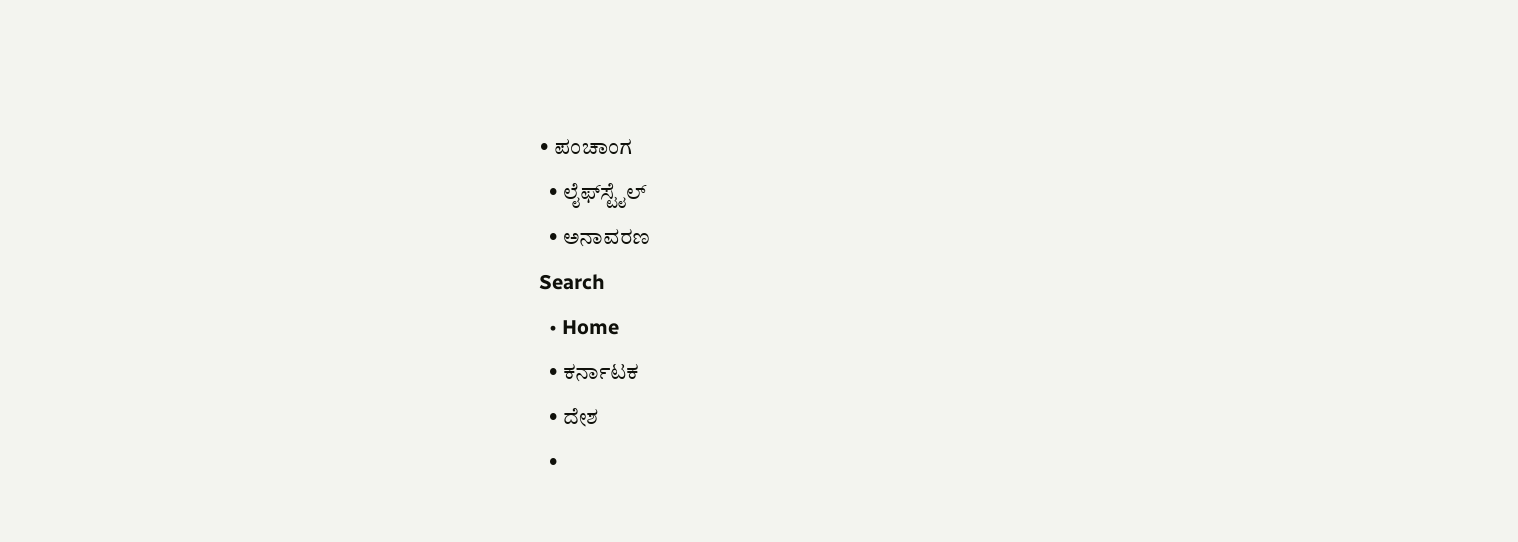• ಪಂಚಾಂಗ
  • ಲೈಫ್‌ಸ್ಟೈಲ್
  • ಅನಾವರಣ
Search
  • Home
  • ಕರ್ನಾಟಕ
  • ದೇಶ
  •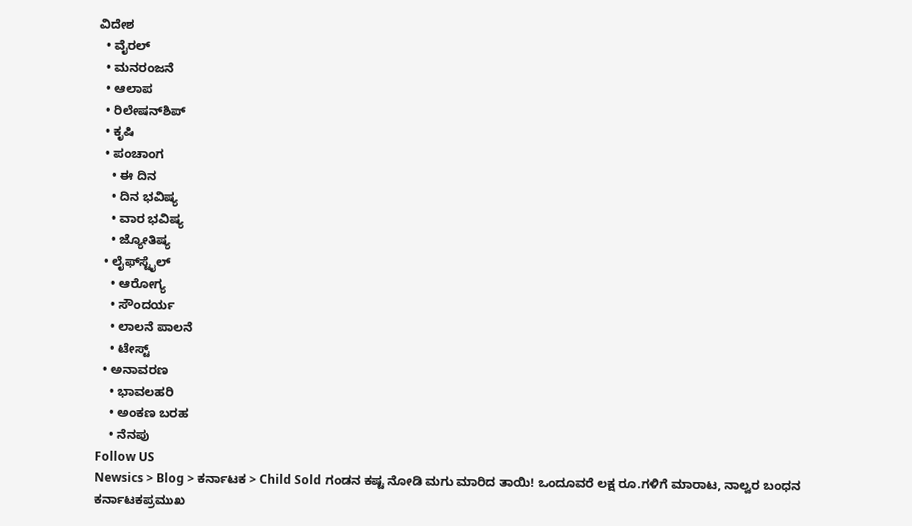ವಿದೇಶ
  • ವೈರಲ್
  • ಮನರಂಜನೆ
  • ಆಲಾಪ
  • ರಿಲೇಷನ್‌ಶಿಪ್
  • ಕೃಷಿ
  • ಪಂಚಾಂಗ
    • ಈ ದಿನ
    • ದಿನ ಭವಿಷ್ಯ
    • ವಾರ ಭವಿಷ್ಯ
    • ಜ್ಯೋತಿಷ್ಯ
  • ಲೈಫ್‌ಸ್ಟೈಲ್
    • ಆರೋಗ್ಯ
    • ಸೌಂದರ್ಯ
    • ಲಾಲನೆ ಪಾಲನೆ
    • ಟೇಸ್ಟ್
  • ಅನಾವರಣ
    • ಭಾವಲಹರಿ
    • ಅಂಕಣ ಬರಹ
    • ನೆನಪು
Follow US
Newsics > Blog > ಕರ್ನಾಟಕ > Child Sold ಗಂಡನ ಕಷ್ಟ ನೋಡಿ ಮಗು‌ ಮಾರಿದ ತಾಯಿ! ಒಂದೂವರೆ‌ ಲಕ್ಷ ರೂ.ಗಳಿಗೆ ಮಾರಾಟ, ನಾಲ್ವರ ಬಂಧ‌ನ
ಕರ್ನಾಟಕಪ್ರಮುಖ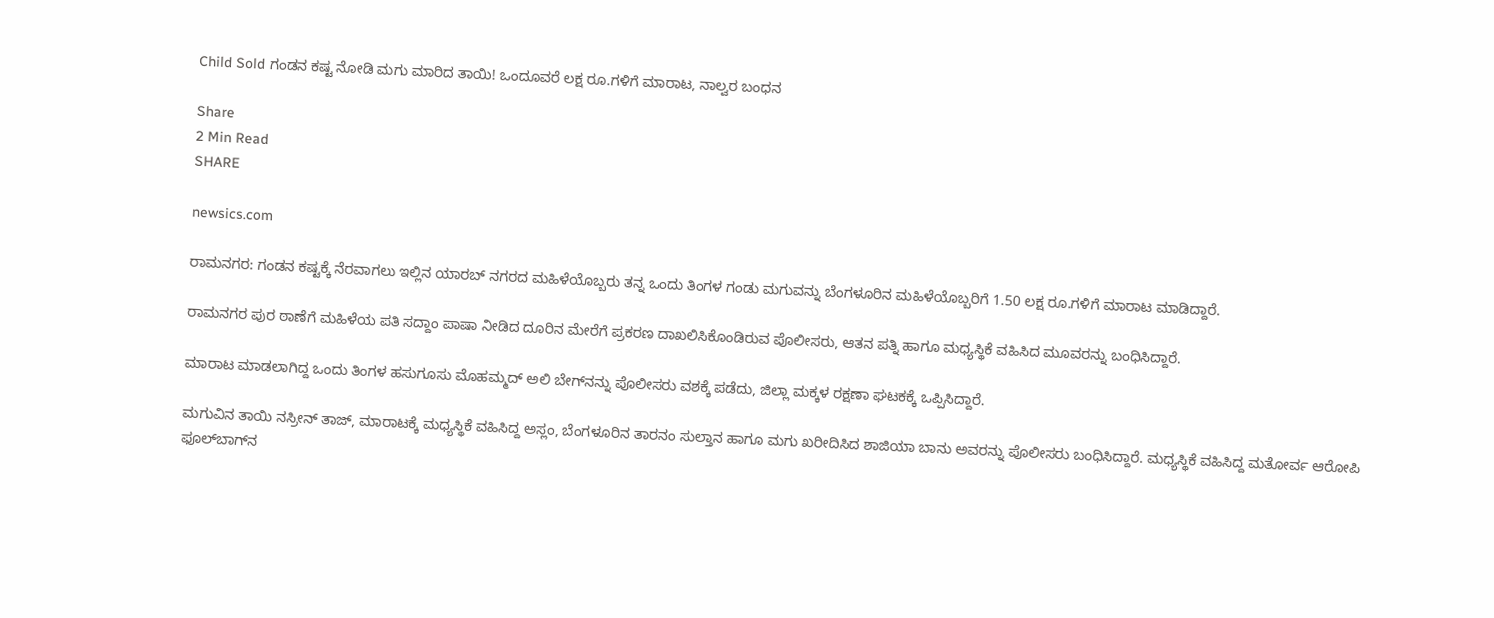Child Sold ಗಂಡನ ಕಷ್ಟ ನೋಡಿ ಮಗು‌ ಮಾರಿದ ತಾಯಿ! ಒಂದೂವರೆ‌ ಲಕ್ಷ ರೂ.ಗಳಿಗೆ ಮಾರಾಟ, ನಾಲ್ವರ ಬಂಧ‌ನ

Share
2 Min Read
SHARE

newsics.com

ರಾಮನಗರ: ಗಂಡನ ಕಷ್ಟಕ್ಕೆ ನೆರವಾಗಲು ಇಲ್ಲಿನ ಯಾರಬ್‌ ನಗರದ ಮಹಿಳೆಯೊಬ್ಬರು ತನ್ನ ಒಂದು ತಿಂಗಳ ಗಂಡು ಮಗುವನ್ನು ಬೆಂಗಳೂರಿನ ಮಹಿಳೆಯೊಬ್ಬರಿಗೆ 1.50 ಲಕ್ಷ ರೂ.ಗಳಿಗೆ ಮಾರಾಟ ಮಾಡಿದ್ದಾರೆ.

ರಾಮನಗರ ಪುರ ಠಾಣೆಗೆ ಮಹಿಳೆಯ ಪತಿ ಸದ್ದಾಂ ಪಾಷಾ ನೀಡಿದ ದೂರಿನ ಮೇರೆಗೆ ಪ್ರಕರಣ ದಾಖಲಿಸಿಕೊಂಡಿರುವ ಪೊಲೀಸರು, ಆತನ ಪತ್ನಿ ಹಾಗೂ ಮಧ್ಯಸ್ಥಿಕೆ ವಹಿಸಿದ ಮೂವರನ್ನು ಬಂಧಿಸಿದ್ದಾರೆ.

ಮಾರಾಟ ಮಾಡಲಾಗಿದ್ದ ಒಂದು ತಿಂಗಳ ಹಸುಗೂಸು ಮೊಹಮ್ಮದ್ ಅಲಿ ಬೇಗ್‌ನನ್ನು ಪೊಲೀಸರು ವಶಕ್ಕೆ ಪಡೆದು, ಜಿಲ್ಲಾ ಮಕ್ಕಳ ರಕ್ಷಣಾ ಘಟಕಕ್ಕೆ ಒಪ್ಪಿಸಿದ್ದಾರೆ.

ಮಗುವಿನ ತಾಯಿ ನಸ್ರೀನ್ ತಾಜ್, ಮಾರಾಟಕ್ಕೆ ಮಧ್ಯಸ್ಥಿಕೆ ವಹಿಸಿದ್ದ ಅಸ್ಲಂ, ಬೆಂಗಳೂರಿನ ತಾರನಂ ಸುಲ್ತಾನ ಹಾಗೂ ಮಗು ಖರೀದಿಸಿದ ಶಾಜಿಯಾ ಬಾನು ಅವರನ್ನು ಪೊಲೀಸರು ಬಂಧಿಸಿದ್ದಾರೆ. ಮಧ್ಯಸ್ಥಿಕೆ ವಹಿಸಿದ್ದ ಮತೋರ್ವ ಆರೋಪಿ ಫೂಲ್‌ಬಾಗ್‌ನ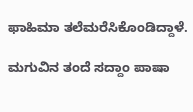ಫಾಹಿಮಾ ತಲೆಮರೆಸಿಕೊಂಡಿದ್ದಾಳೆ.

ಮಗುವಿನ ತಂದೆ ಸದ್ದಾಂ ಪಾಷಾ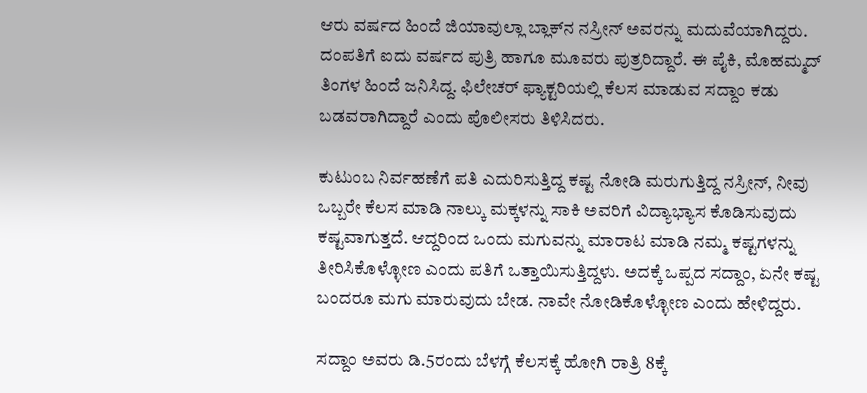ಆರು ವರ್ಷದ ಹಿಂದೆ ಜಿಯಾವುಲ್ಲಾ ಬ್ಲಾಕ್‌ನ ನಸ್ರೀನ್ ಅವರನ್ನು ಮದುವೆಯಾಗಿದ್ದರು. ದಂಪತಿಗೆ ಐದು ವರ್ಷದ ಪುತ್ರಿ ಹಾಗೂ ಮೂವರು ಪುತ್ರರಿದ್ದಾರೆ. ಈ ಪೈಕಿ, ಮೊಹಮ್ಮದ್ ತಿಂಗಳ ಹಿಂದೆ ಜನಿಸಿದ್ದ. ಫಿಲೇಚರ್ ಫ್ಯಾಕ್ಟರಿಯಲ್ಲಿ ಕೆಲಸ ಮಾಡುವ ಸದ್ದಾಂ ಕಡು ಬಡವರಾಗಿದ್ದಾರೆ ಎಂದು ಪೊಲೀಸರು ತಿಳಿಸಿದರು.

ಕುಟುಂಬ ನಿರ್ವಹಣೆಗೆ ಪತಿ ಎದುರಿಸುತ್ತಿದ್ದ ಕಷ್ಟ ನೋಡಿ ಮರುಗುತ್ತಿದ್ದ ನಸ್ರೀನ್, ನೀವು ಒಬ್ಬರೇ ಕೆಲಸ ಮಾಡಿ ನಾಲ್ಕು ಮಕ್ಕಳನ್ನು ಸಾಕಿ ಅವರಿಗೆ ವಿದ್ಯಾಭ್ಯಾಸ ಕೊಡಿಸುವುದು ಕಷ್ಟವಾಗುತ್ತದೆ. ಆದ್ದರಿಂದ ಒಂದು ಮಗುವನ್ನು ಮಾರಾಟ ಮಾಡಿ ನಮ್ಮ ಕಷ್ಟಗಳನ್ನು ತೀರಿಸಿಕೊಳ್ಳೋಣ ಎಂದು ಪತಿಗೆ ಒತ್ತಾಯಿಸುತ್ತಿದ್ದಳು. ಅದಕ್ಕೆ ಒಪ್ಪದ ಸದ್ದಾಂ, ಏನೇ ಕಷ್ಟ ಬಂದರೂ ಮಗು ಮಾರುವುದು ಬೇಡ. ನಾವೇ ನೋಡಿಕೊಳ್ಳೋಣ ಎಂದು ಹೇಳಿದ್ದರು.

ಸದ್ದಾಂ ಅವರು ಡಿ.5ರಂದು ಬೆಳಗ್ಗೆ ಕೆಲಸಕ್ಕೆ ಹೋಗಿ ರಾತ್ರಿ 8ಕ್ಕೆ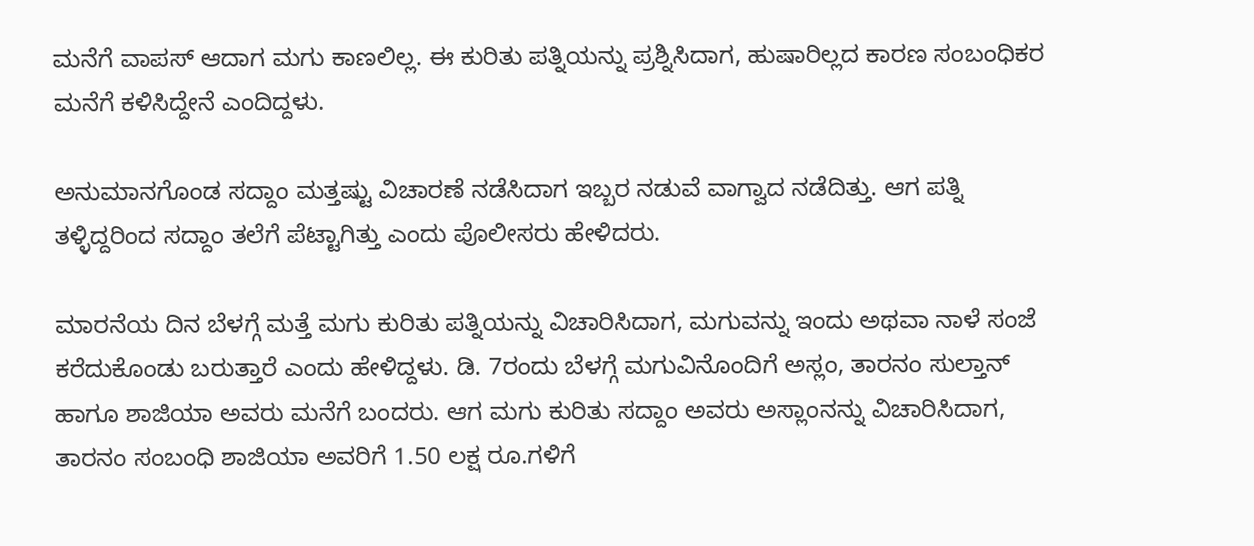ಮನೆಗೆ ವಾಪಸ್‌ ಆದಾಗ ಮಗು ಕಾಣಲಿಲ್ಲ. ಈ ಕುರಿತು ಪತ್ನಿಯನ್ನು ಪ್ರಶ್ನಿಸಿದಾಗ, ಹುಷಾರಿಲ್ಲದ ಕಾರಣ ಸಂಬಂಧಿಕರ ಮನೆಗೆ ಕಳಿಸಿದ್ದೇನೆ ಎಂದಿದ್ದಳು.

ಅನುಮಾನಗೊಂಡ ಸದ್ದಾಂ ಮತ್ತಷ್ಟು ವಿಚಾರಣೆ ನಡೆಸಿದಾಗ ಇಬ್ಬರ ನಡುವೆ ವಾಗ್ವಾದ ನಡೆದಿತ್ತು. ಆಗ ಪತ್ನಿ ತಳ್ಳಿದ್ದರಿಂದ ಸದ್ದಾಂ ತಲೆಗೆ ಪೆಟ್ಟಾಗಿತ್ತು ಎಂದು ಪೊಲೀಸರು ಹೇಳಿದರು.

ಮಾರನೆಯ ದಿನ ಬೆಳಗ್ಗೆ ಮತ್ತೆ ಮಗು ಕುರಿತು ಪತ್ನಿಯನ್ನು ವಿಚಾರಿಸಿದಾಗ, ಮಗುವನ್ನು ಇಂದು ಅಥವಾ ನಾಳೆ ಸಂಜೆ ಕರೆದುಕೊಂಡು ಬರುತ್ತಾರೆ ಎಂದು ಹೇಳಿದ್ದಳು. ಡಿ. 7ರಂದು ಬೆಳಗ್ಗೆ ಮಗುವಿನೊಂದಿಗೆ ಅಸ್ಲಂ, ತಾರನಂ ಸುಲ್ತಾನ್ ಹಾಗೂ ಶಾಜಿಯಾ ಅವರು ಮನೆಗೆ ಬಂದರು. ಆಗ ಮಗು ಕುರಿತು ಸದ್ದಾಂ ಅವರು ಅಸ್ಲಾಂನನ್ನು ವಿಚಾರಿಸಿದಾಗ, ತಾರನಂ ಸಂಬಂಧಿ ಶಾಜಿಯಾ ಅವರಿಗೆ 1.50 ಲಕ್ಷ ರೂ.ಗಳಿಗೆ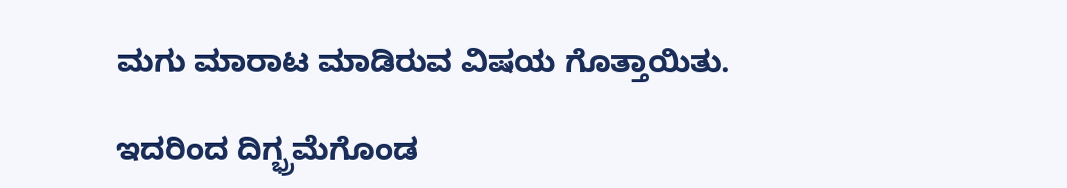ಮಗು ಮಾರಾಟ ಮಾಡಿರುವ ವಿಷಯ ಗೊತ್ತಾಯಿತು.

ಇದರಿಂದ ದಿಗ್ಭ್ರಮೆಗೊಂಡ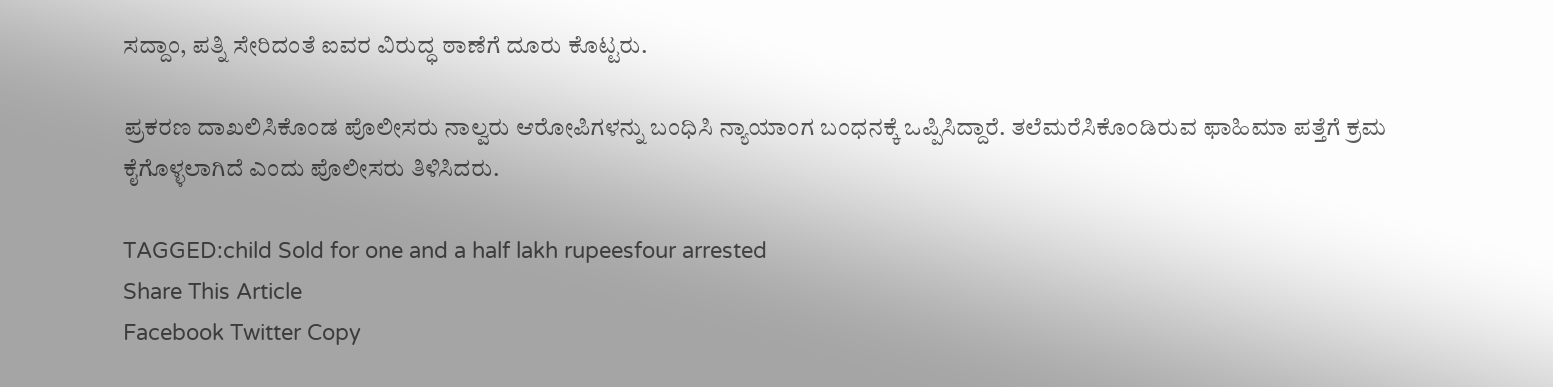ಸದ್ದಾಂ, ಪತ್ನಿ ಸೇರಿದಂತೆ ಐವರ ವಿರುದ್ಧ ಠಾಣೆಗೆ ದೂರು ಕೊಟ್ಟರು.

ಪ್ರಕರಣ ದಾಖಲಿಸಿಕೊಂಡ ಪೊಲೀಸರು ನಾಲ್ವರು ಆರೋಪಿಗಳನ್ನು ಬಂಧಿಸಿ ನ್ಯಾಯಾಂಗ ಬಂಧನಕ್ಕೆ ಒಪ್ಪಿಸಿದ್ದಾರೆ. ತಲೆಮರೆಸಿಕೊಂಡಿರುವ ಫಾಹಿಮಾ ಪತ್ತೆಗೆ ಕ್ರಮ ಕೈಗೊಳ್ಳಲಾಗಿದೆ ಎಂದು ಪೊಲೀಸರು ತಿಳಿಸಿದರು.

TAGGED:child Sold for one and a half lakh rupeesfour arrested
Share This Article
Facebook Twitter Copy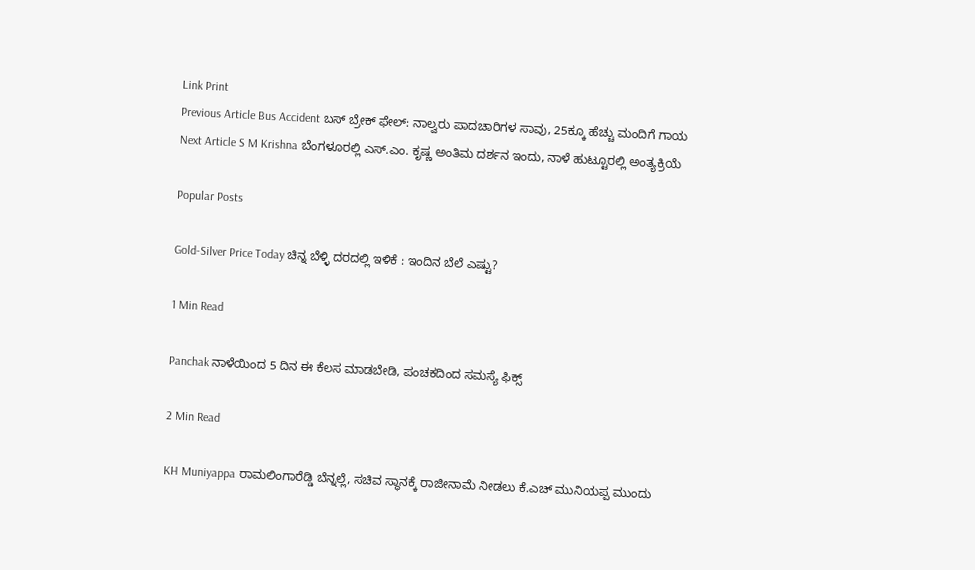Link Print
Previous Article Bus Accident ಬಸ್ ಬ್ರೇಕ್ ಫೇಲ್: ನಾಲ್ವರು‌ ಪಾದಚಾರಿಗಳ ಸಾವು, 25ಕ್ಕೂ ಹೆಚ್ಚು ಮಂದಿಗೆ ಗಾಯ
Next Article S M Krishna ಬೆಂಗಳೂರಲ್ಲಿ ಎಸ್.ಎಂ. ಕೃಷ್ಣ ಅಂತಿಮ ದರ್ಶನ ಇಂದು, ನಾಳೆ ಹುಟ್ಟೂರಲ್ಲಿ ಅಂತ್ಯಕ್ರಿಯೆ

Popular Posts

Gold-Silver Price Today ಚಿನ್ನ ಬೆಳ್ಳಿ ದರದಲ್ಲಿ ಇಳಿಕೆ : ಇಂದಿನ ಬೆಲೆ ಎಷ್ಟು?

1 Min Read

Panchak ನಾಳೆಯಿಂದ 5 ದಿನ ಈ ಕೆಲಸ ಮಾಡಬೇಡಿ, ಪಂಚಕದಿಂದ ಸಮಸ್ಯೆ ಫಿಕ್ಸ್

2 Min Read

KH Muniyappa ರಾಮಲಿಂಗಾರೆಡ್ಡಿ ಬೆನ್ನಲ್ಲೆ, ಸಚಿವ ಸ್ಥಾನಕ್ಕೆ ರಾಜೀನಾಮೆ ನೀಡಲು ಕೆ.ಎಚ್ ಮುನಿಯಪ್ಪ ಮುಂದು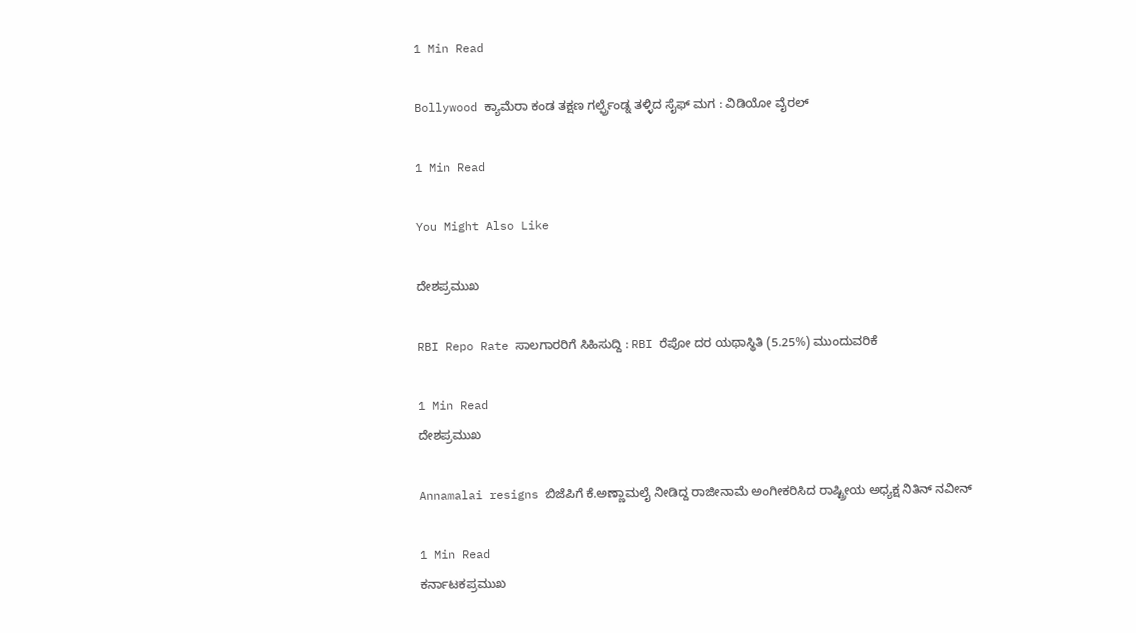1 Min Read

Bollywood ಕ್ಯಾಮೆರಾ ಕಂಡ ತಕ್ಷಣ ಗರ್ಲ್ಫ್ರೆಂಡ್ನ ತಳ್ಳಿದ ಸೈಫ್ ಮಗ : ವಿಡಿಯೋ ವೈರಲ್

1 Min Read

You Might Also Like

ದೇಶಪ್ರಮುಖ

RBI Repo Rate ಸಾಲಗಾರರಿಗೆ ಸಿಹಿಸುದ್ದಿ : RBI ರೆಪೋ ದರ ಯಥಾಸ್ಥಿತಿ (5.25%) ಮುಂದುವರಿಕೆ

1 Min Read
ದೇಶಪ್ರಮುಖ

Annamalai resigns ಬಿಜೆಪಿಗೆ ಕೆ.ಅಣ್ಣಾಮಲೈ ನೀಡಿದ್ದ ರಾಜೀನಾಮೆ ಅಂಗೀಕರಿಸಿದ ರಾಷ್ಟ್ರೀಯ ಅಧ್ಯಕ್ಷ ನಿತಿನ್ ನವೀನ್

1 Min Read
ಕರ್ನಾಟಕಪ್ರಮುಖ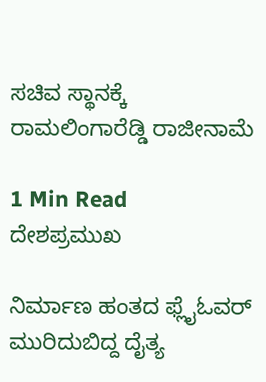ಸಚಿವ ಸ್ಥಾನಕ್ಕೆ ರಾಮಲಿಂಗಾರೆಡ್ಡಿ ರಾಜೀನಾಮೆ

1 Min Read
ದೇಶಪ್ರಮುಖ

ನಿರ್ಮಾಣ ಹಂತದ ಫ್ಲೈಓವರ್ ಮುರಿದುಬಿದ್ದ ದೈತ್ಯ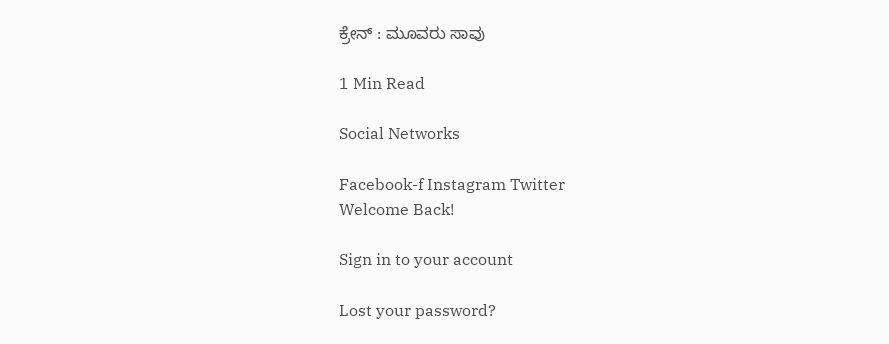ಕ್ರೇನ್ : ಮೂವರು ಸಾವು

1 Min Read

Social Networks

Facebook-f Instagram Twitter
Welcome Back!

Sign in to your account

Lost your password?